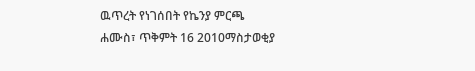ዉጥረት የነገሰበት የኬንያ ምርጫ
ሐሙስ፣ ጥቅምት 16 2010ማስታወቂያ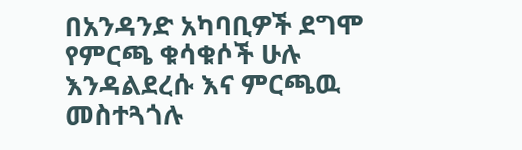በአንዳንድ አካባቢዎች ደግሞ የምርጫ ቁሳቁሶች ሁሉ እንዳልደረሱ እና ምርጫዉ መስተጓጎሉ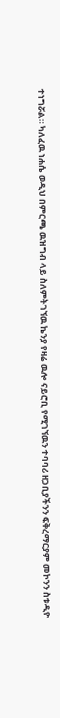ተነግሯል። ካለፈዉ ነሐሴ ወዲህ በምርጫ ዉዝግብ ላይ ስለምትገኘዉ ኬንያ የዛሬ ዉሎ ናይሮቢ የሚገኘዉን ተባባሪ ዘጋቢያችንን ፍቅረማርያም መኮንን ስቱዲዮ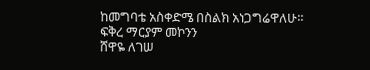ከመግባቴ አስቀድሜ በስልክ አነጋግሬዋለሁ።
ፍቅረ ማርያም መኮንን
ሸዋዬ ለገሠ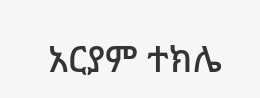አርያም ተክሌ